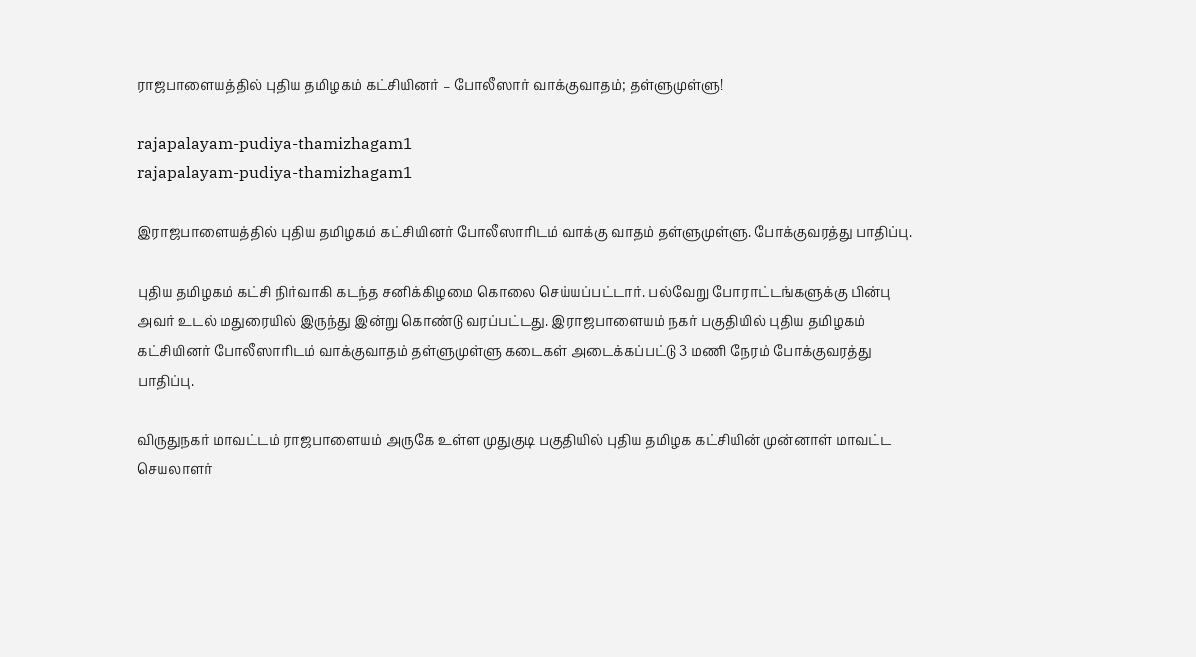ராஜபாளையத்தில் புதிய தமிழகம் கட்சியினர் – போலீஸார் வாக்குவாதம்; தள்ளுமுள்ளு!

rajapalayam-pudiya-thamizhagam1
rajapalayam-pudiya-thamizhagam1

இராஜபாளையத்தில் புதிய தமிழகம் கட்சியினர் போலீஸாரிடம் வாக்கு வாதம் தள்ளுமுள்ளு. போக்குவரத்து பாதிப்பு.

புதிய தமிழகம் கட்சி நிர்வாகி கடந்த சனிக்கிழமை கொலை செய்யப்பட்டார். பல்வேறு போராட்டங்களுக்கு பின்பு அவர் உடல் மதுரையில் இருந்து இன்று கொண்டு வரப்பட்டது. இராஜபாளையம் நகர் பகுதியில் புதிய தமிழகம் கட்சியினர் போலீஸாரிடம் வாக்குவாதம் தள்ளுமுள்ளு கடைகள் அடைக்கப்பட்டு 3 மணி நேரம் போக்குவரத்து பாதிப்பு.

விருதுநகர் மாவட்டம் ராஜபாளையம் அருகே உள்ள முதுகுடி பகுதியில் புதிய தமிழக கட்சியின் முன்னாள் மாவட்ட செயலாளர்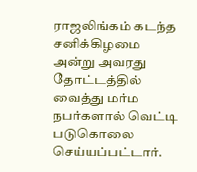ராஜலிங்கம் கடந்த சனிக்கிழமை அன்று அவரது தோட்டத்தில் வைத்து மர்ம நபர்களால் வெட்டி படுகொலை செய்யப்பட்டார்.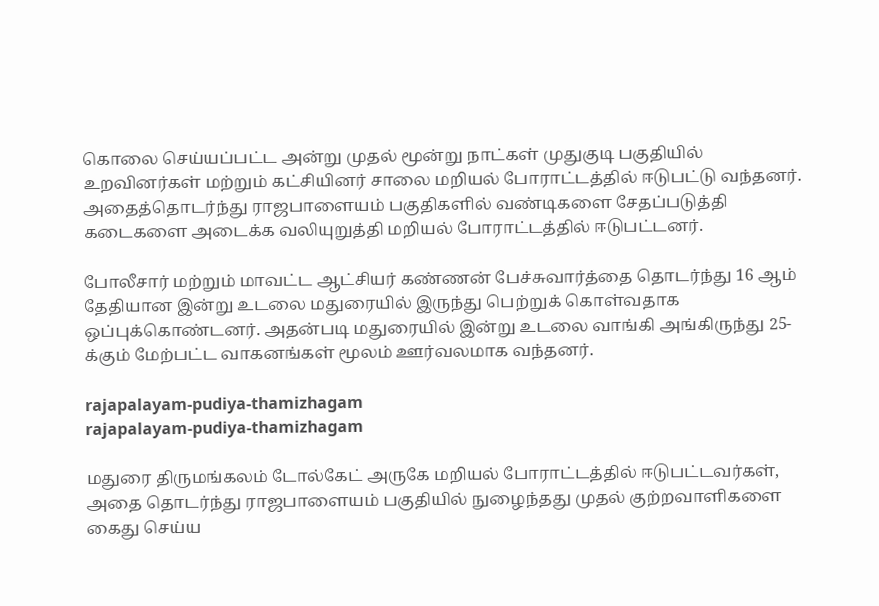கொலை செய்யப்பட்ட அன்று முதல் மூன்று நாட்கள் முதுகுடி பகுதியில் உறவினர்கள் மற்றும் கட்சியினர் சாலை மறியல் போராட்டத்தில் ஈடுபட்டு வந்தனர். அதைத்தொடர்ந்து ராஜபாளையம் பகுதிகளில் வண்டிகளை சேதப்படுத்தி கடைகளை அடைக்க வலியுறுத்தி மறியல் போராட்டத்தில் ஈடுபட்டனர்.

போலீசார் மற்றும் மாவட்ட ஆட்சியர் கண்ணன் பேச்சுவார்த்தை தொடர்ந்து 16 ஆம் தேதியான இன்று உடலை மதுரையில் இருந்து பெற்றுக் கொள்வதாக ஒப்புக்கொண்டனர். அதன்படி மதுரையில் இன்று உடலை வாங்கி அங்கிருந்து 25-க்கும் மேற்பட்ட வாகனங்கள் மூலம் ஊர்வலமாக வந்தனர்.

rajapalayam-pudiya-thamizhagam
rajapalayam-pudiya-thamizhagam

மதுரை திருமங்கலம் டோல்கேட் அருகே மறியல் போராட்டத்தில் ஈடுபட்டவர்கள், அதை தொடர்ந்து ராஜபாளையம் பகுதியில் நுழைந்தது முதல் குற்றவாளிகளை கைது செய்ய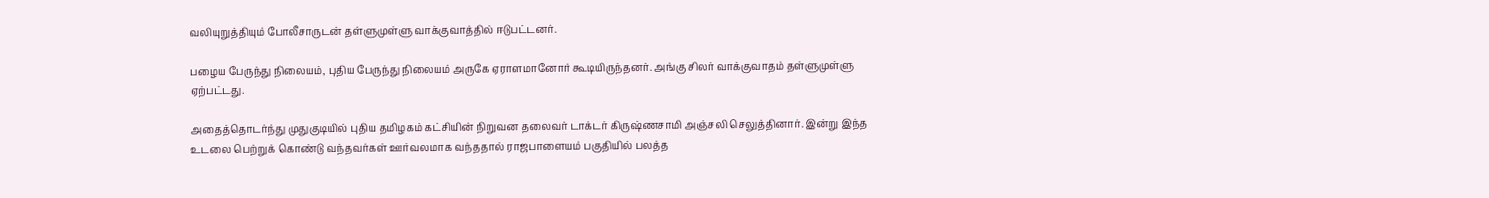வலியுறுத்தியும் போலீசாருடன் தள்ளுமுள்ளு வாக்குவாத்தில் ஈடுபட்டனர்.

பழைய பேருந்து நிலையம், புதிய பேருந்து நிலையம் அருகே ஏராளமானோர் கூடியிருந்தனர். அங்கு சிலர் வாக்குவாதம் தள்ளுமுள்ளு ஏற்பட்டது.

அதைத்தொடர்ந்து முதுகுடியில் புதிய தமிழகம் கட்சியின் நிறுவன தலைவர் டாக்டர் கிருஷ்ணசாமி அஞ்சலி செலுத்தினார். இன்று இந்த உடலை பெற்றுக் கொண்டு வந்தவர்கள் ஊர்வலமாக வந்ததால் ராஜபாளையம் பகுதியில் பலத்த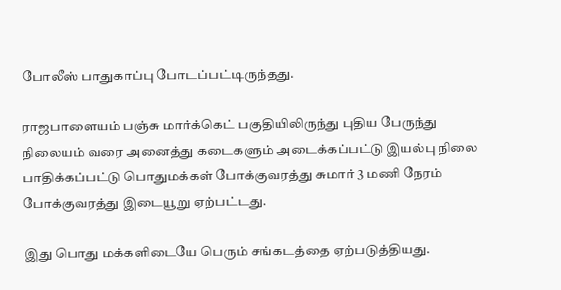போலீஸ் பாதுகாப்பு போடப்பட்டிருந்தது.

ராஜபாளையம் பஞ்சு மார்க்கெட் பகுதியிலிருந்து புதிய பேருந்து நிலையம் வரை அனைத்து கடைகளும் அடைக்கப்பட்டு இயல்பு நிலை பாதிக்கப்பட்டு பொதுமக்கள் போக்குவரத்து சுமார் 3 மணி நேரம் போக்குவரத்து இடையூறு ஏற்பட்டது.

இது பொது மக்களிடையே பெரும் சங்கடத்தை ஏற்படுத்தியது.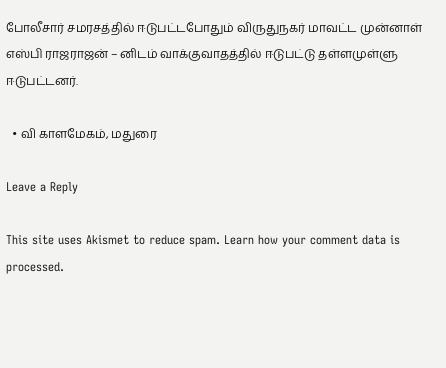போலீசார் சமரசத்தில் ஈடுபட்டபோதும் விருதுநகர் மாவட்ட முன்னாள் எஸ்பி ராஜராஜன் – னிடம் வாக்குவாதத்தில் ஈடுபட்டு தள்ளமுள்ளு ஈடுபட்டனர்.

  • வி காளமேகம், மதுரை

Leave a Reply

This site uses Akismet to reduce spam. Learn how your comment data is processed.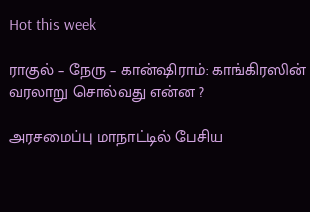Hot this week

ராகுல் – நேரு – கான்ஷிராம்: காங்கிரஸின் வரலாறு சொல்வது என்ன ?

அரசமைப்பு மாநாட்டில் பேசிய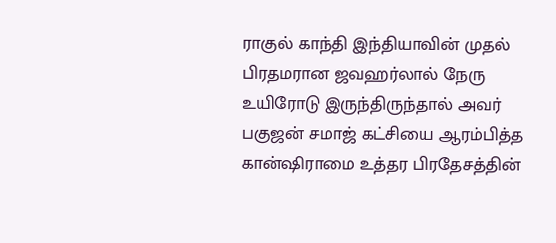ராகுல் காந்தி இந்தியாவின் முதல் பிரதமரான ஜவஹர்லால் நேரு உயிரோடு இருந்திருந்தால் அவர் பகுஜன் சமாஜ் கட்சியை ஆரம்பித்த கான்ஷிராமை உத்தர பிரதேசத்தின்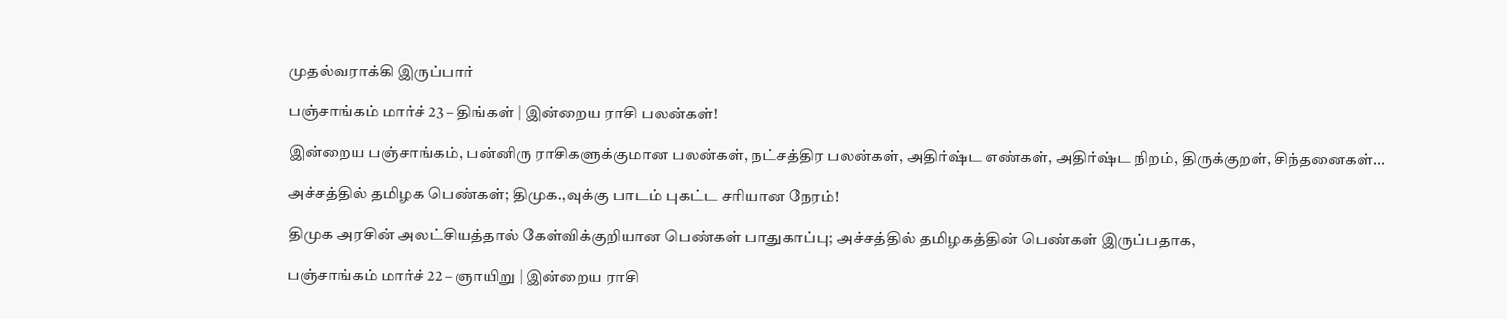முதல்வராக்கி இருப்பார்

பஞ்சாங்கம் மார்ச் 23 – திங்கள் | இன்றைய ராசி பலன்கள்!

இன்றைய பஞ்சாங்கம், பன்னிரு ராசிகளுக்குமான பலன்கள், நட்சத்திர பலன்கள், அதிர்ஷ்ட எண்கள், அதிர்ஷ்ட நிறம், திருக்குறள், சிந்தனைகள்...

அச்சத்தில் தமிழக பெண்கள்; திமுக.,வுக்கு பாடம் புகட்ட சரியான நேரம்!

திமுக அரசின் அலட்சியத்தால் கேள்விக்குறியான பெண்கள் பாதுகாப்பு; அச்சத்தில் தமிழகத்தின் பெண்கள் இருப்பதாக,

பஞ்சாங்கம் மார்ச் 22 – ஞாயிறு | இன்றைய ராசி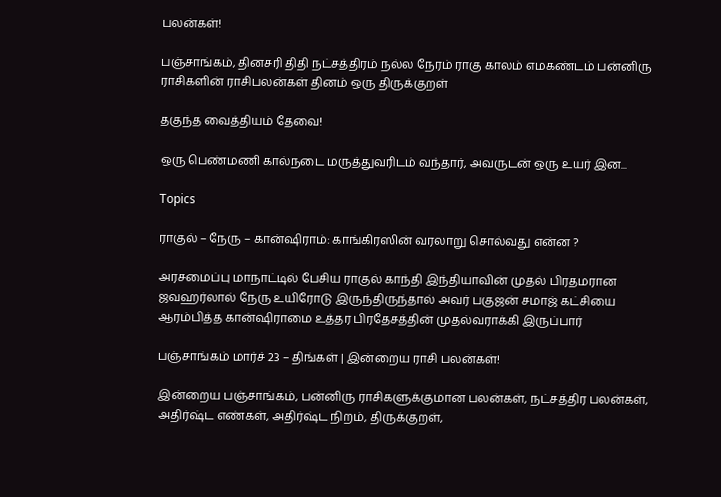பலன்கள்!

பஞ்சாங்கம், தினசரி திதி நட்சத்திரம் நல்ல நேரம் ராகு காலம் எமகண்டம் பன்னிரு ராசிகளின் ராசிபலன்கள் தினம் ஒரு திருக்குறள்

தகுந்த வைத்தியம் தேவை!

ஒரு பெண்மணி கால்நடை மருத்துவரிடம் வந்தார், அவருடன் ஒரு உயர் இன...

Topics

ராகுல் – நேரு – கான்ஷிராம்: காங்கிரஸின் வரலாறு சொல்வது என்ன ?

அரசமைப்பு மாநாட்டில் பேசிய ராகுல் காந்தி இந்தியாவின் முதல் பிரதமரான ஜவஹர்லால் நேரு உயிரோடு இருந்திருந்தால் அவர் பகுஜன் சமாஜ் கட்சியை ஆரம்பித்த கான்ஷிராமை உத்தர பிரதேசத்தின் முதல்வராக்கி இருப்பார்

பஞ்சாங்கம் மார்ச் 23 – திங்கள் | இன்றைய ராசி பலன்கள்!

இன்றைய பஞ்சாங்கம், பன்னிரு ராசிகளுக்குமான பலன்கள், நட்சத்திர பலன்கள், அதிர்ஷ்ட எண்கள், அதிர்ஷ்ட நிறம், திருக்குறள்,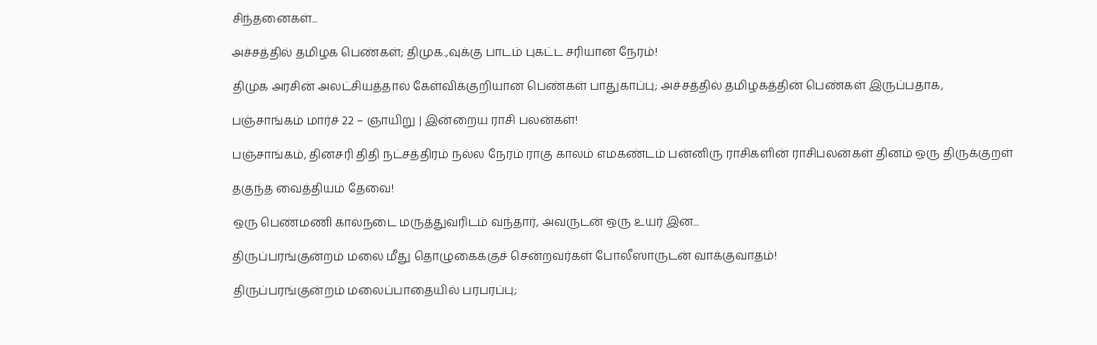சிந்தனைகள்...

அச்சத்தில் தமிழக பெண்கள்; திமுக.,வுக்கு பாடம் புகட்ட சரியான நேரம்!

திமுக அரசின் அலட்சியத்தால் கேள்விக்குறியான பெண்கள் பாதுகாப்பு; அச்சத்தில் தமிழகத்தின் பெண்கள் இருப்பதாக,

பஞ்சாங்கம் மார்ச் 22 – ஞாயிறு | இன்றைய ராசி பலன்கள்!

பஞ்சாங்கம், தினசரி திதி நட்சத்திரம் நல்ல நேரம் ராகு காலம் எமகண்டம் பன்னிரு ராசிகளின் ராசிபலன்கள் தினம் ஒரு திருக்குறள்

தகுந்த வைத்தியம் தேவை!

ஒரு பெண்மணி கால்நடை மருத்துவரிடம் வந்தார், அவருடன் ஒரு உயர் இன...

திருப்பரங்குன்றம் மலை மீது தொழுகைக்குச் சென்றவர்கள் போலீஸாருடன் வாக்குவாதம்!

திருப்பரங்குன்றம் மலைப்பாதையில் பரபரப்பு;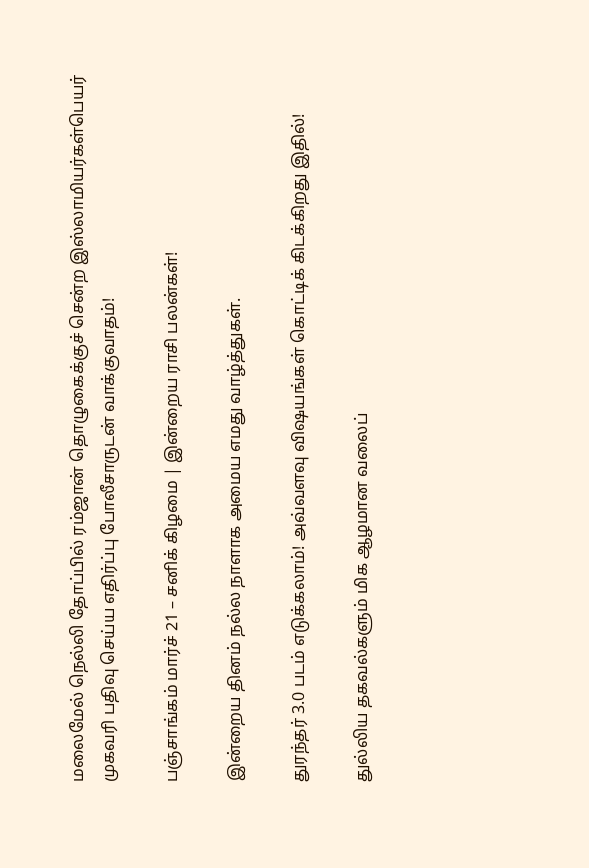மலைமேல் நெல்லி தோப்பில் ரம்ஜான் தொழுகைக்குச் சென்ற இஸ்லாமியர்கள்பெயர் முகவரி பதிவு செய்ய எதிர்ப்பு போலீசாருடன் வாக்குவாதம்!

பஞ்சாங்கம் மார்ச் 21 – சனிக் கிழமை | இன்றைய ராசி பலன்கள்!

இன்றைய தினம் நல்ல நாளாக அமைய எமது வாழ்த்துகள்.

துரந்தர் 3.0 படம் எடுக்கலாம்! அவ்வளவு விஷயங்கள் கொட்டிக் கிடக்கிறது இதில்!

துல்லிய தகவல்களும் மிக ஆழமான வலைப்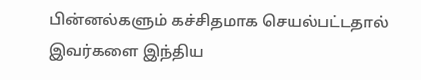பின்னல்களும் கச்சிதமாக செயல்பட்டதால் இவர்களை இந்திய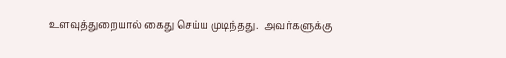உளவுத்துறையால் கைது செய்ய முடிந்தது.  அவர்களுக்கு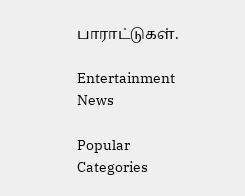பாராட்டுகள்.

Entertainment News

Popular Categories